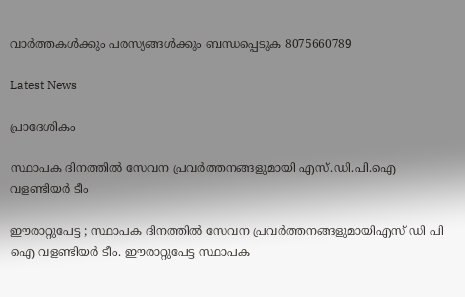വാർത്തകൾക്കും പരസ്യങ്ങൾക്കും ബന്ധപ്പെടുക 8075660789

Latest News

പ്രാദേശികം

സ്ഥാപക ദിനത്തിൽ സേവന പ്രവർത്തനങ്ങളുമായി എസ്.ഡി.പി.ഐ വളണ്ടിയർ ടീം

ഈരാറ്റുപേട്ട ; സ്ഥാപക ദിനത്തിൽ സേവന പ്രവർത്തനങ്ങളുമായിഎസ് ഡി പി ഐ വളണ്ടിയർ ടീം. ഈരാറ്റുപേട്ട സ്ഥാപക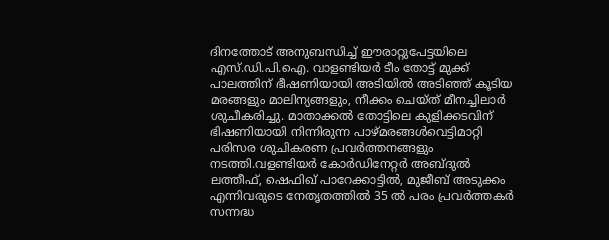ദിനത്തോട് അനുബന്ധിച്ച് ഈരാറ്റുപേട്ടയിലെ എസ്.ഡി.പി.ഐ. വാളണ്ടിയർ ടീം തോട്ട് മുക്ക് പാലത്തിന് ഭീഷണിയായി അടിയിൽ അടിഞ്ഞ് കൂടിയ മരങ്ങളും മാലിന്യങ്ങളും, നീക്കം ചെയ്ത് മീനച്ചിലാർ ശുചീകരിച്ചു. മാതാക്കൽ തോട്ടിലെ കുളിക്കടവിന് ഭിഷണിയായി നിന്നിരുന്ന പാഴ്മരങ്ങൾവെട്ടിമാറ്റി പരിസര ശുചികരണ പ്രവർത്തനങ്ങളും നടത്തി.വളണ്ടിയർ കോർഡിനേറ്റർ അബ്ദുൽ ലത്തീഫ്, ഷെഫിഖ് പാറേക്കാട്ടിൽ, മുജീബ് അടുക്കം എന്നിവരുടെ നേതൃതത്തിൽ 35 ൽ പരം പ്രവർത്തകർ സന്നദ്ധ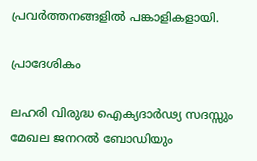പ്രവർത്തനങ്ങളിൽ പങ്കാളികളായി.

പ്രാദേശികം

ലഹരി വിരുദ്ധ ഐക്യദാർഢ്യ സദസ്സും മേഖല ജനറൽ ബോഡിയും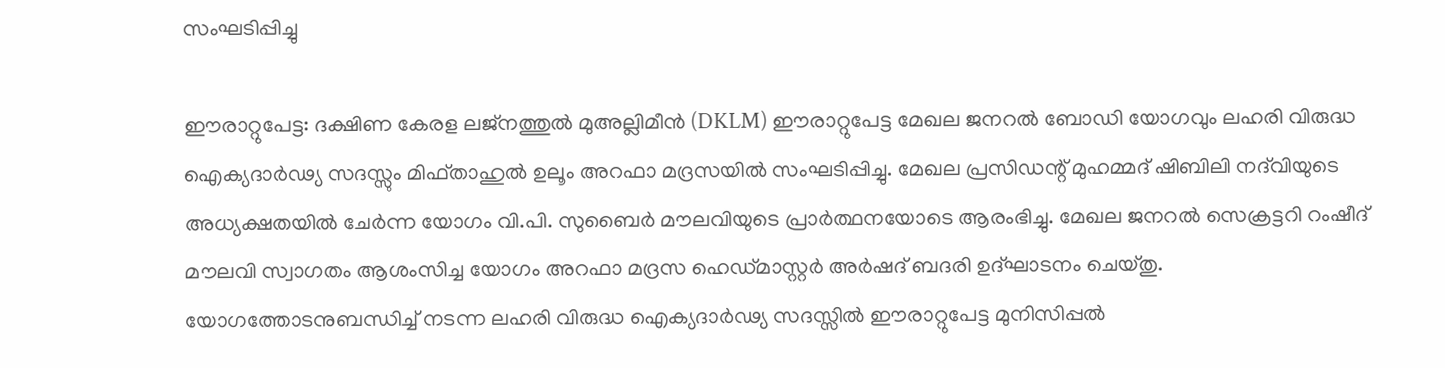സംഘടിപ്പിച്ചു

ഈരാറ്റുപേട്ട: ദക്ഷിണ കേരള ലജ്നത്തുൽ മുഅല്ലിമീൻ (DKLM) ഈരാറ്റുപേട്ട മേഖല ജനറൽ ബോഡി യോഗവും ലഹരി വിരുദ്ധ ഐക്യദാർഢ്യ സദസ്സും മിഫ്താഹുൽ ഉലൂം അറഫാ മദ്രസയിൽ സംഘടിപ്പിച്ചു. മേഖല പ്രസിഡന്റ് മുഹമ്മദ് ഷിബിലി നദ്‌വിയുടെ അധ്യക്ഷതയിൽ ചേർന്ന യോഗം വി.പി. സുബൈർ മൗലവിയുടെ പ്രാർത്ഥനയോടെ ആരംഭിച്ചു. മേഖല ജനറൽ സെക്രട്ടറി റംഷീദ് മൗലവി സ്വാഗതം ആശംസിച്ച യോഗം അറഫാ മദ്രസ ഹെഡ്മാസ്റ്റർ അർഷദ് ബദരി ഉദ്ഘാടനം ചെയ്തു. യോഗത്തോടനുബന്ധിച്ച് നടന്ന ലഹരി വിരുദ്ധ ഐക്യദാർഢ്യ സദസ്സിൽ ഈരാറ്റുപേട്ട മുനിസിപ്പൽ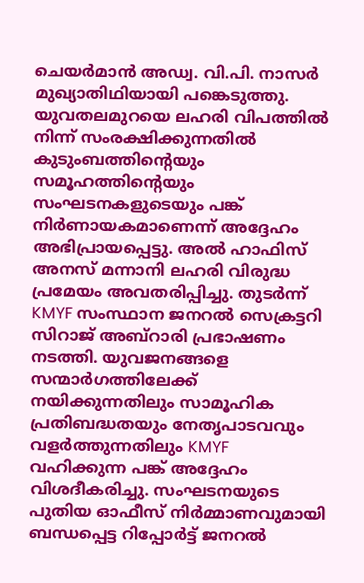ചെയർമാൻ അഡ്വ. വി.പി. നാസർ മുഖ്യാതിഥിയായി പങ്കെടുത്തു. യുവതലമുറയെ ലഹരി വിപത്തിൽ നിന്ന് സംരക്ഷിക്കുന്നതിൽ കുടുംബത്തിന്റെയും സമൂഹത്തിന്റെയും സംഘടനകളുടെയും പങ്ക് നിർണായകമാണെന്ന് അദ്ദേഹം അഭിപ്രായപ്പെട്ടു. അൽ ഹാഫിസ് അനസ് മന്നാനി ലഹരി വിരുദ്ധ പ്രമേയം അവതരിപ്പിച്ചു. തുടർന്ന് KMYF സംസ്ഥാന ജനറൽ സെക്രട്ടറി സിറാജ് അബ്റാരി പ്രഭാഷണം നടത്തി. യുവജനങ്ങളെ സന്മാർഗത്തിലേക്ക് നയിക്കുന്നതിലും സാമൂഹിക പ്രതിബദ്ധതയും നേതൃപാടവവും വളർത്തുന്നതിലും KMYF വഹിക്കുന്ന പങ്ക് അദ്ദേഹം വിശദീകരിച്ചു. സംഘടനയുടെ പുതിയ ഓഫീസ് നിർമ്മാണവുമായി ബന്ധപ്പെട്ട റിപ്പോർട്ട് ജനറൽ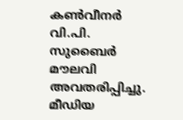കൺവീനർ വി.പി. സുബൈർ മൗലവി അവതരിപ്പിച്ചു. മീഡിയ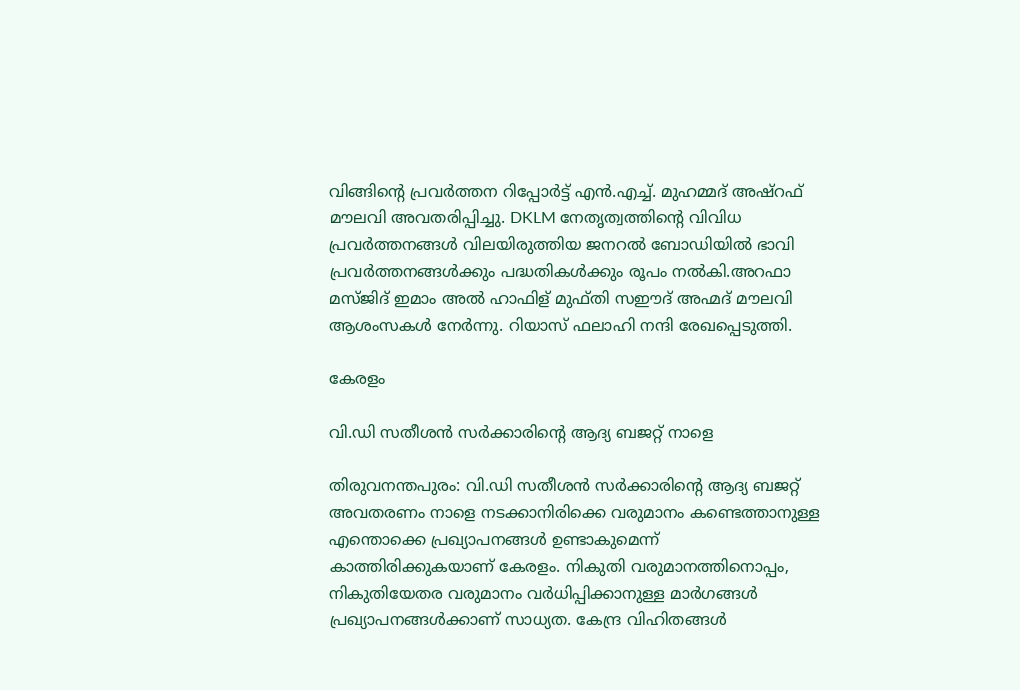വിങ്ങിന്റെ പ്രവർത്തന റിപ്പോർട്ട് എൻ.എച്ച്. മുഹമ്മദ് അഷ്റഫ് മൗലവി അവതരിപ്പിച്ചു. DKLM നേതൃത്വത്തിന്റെ വിവിധ പ്രവർത്തനങ്ങൾ വിലയിരുത്തിയ ജനറൽ ബോഡിയിൽ ഭാവി പ്രവർത്തനങ്ങൾക്കും പദ്ധതികൾക്കും രൂപം നൽകി.അറഫാ മസ്ജിദ് ഇമാം അൽ ഹാഫിള് മുഫ്തി സഈദ് അഹ്മദ് മൗലവി ആശംസകൾ നേർന്നു. റിയാസ് ഫലാഹി നന്ദി രേഖപ്പെടുത്തി.

കേരളം

വി.ഡി സതീശൻ സർക്കാരിന്റെ ആദ്യ ബജറ്റ് നാളെ

തിരുവനന്തപുരം: വി.ഡി സതീശൻ സർക്കാരിന്റെ ആദ്യ ബജറ്റ് അവതരണം നാളെ നടക്കാനിരിക്കെ വരുമാനം കണ്ടെത്താനുള്ള എന്തൊക്കെ പ്രഖ്യാപനങ്ങൾ ഉണ്ടാകുമെന്ന് കാത്തിരിക്കുകയാണ് കേരളം. നികുതി വരുമാനത്തിനൊപ്പം, നികുതിയേതര വരുമാനം വർധിപ്പിക്കാനുള്ള മാർഗങ്ങൾ പ്രഖ്യാപനങ്ങൾക്കാണ് സാധ്യത. കേന്ദ്ര വിഹിതങ്ങൾ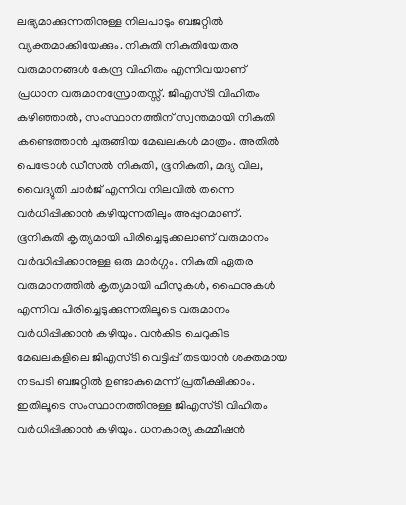ലഭ്യമാക്കുന്നതിനുള്ള നിലപാടും ബജറ്റിൽ വ്യക്തമാക്കിയേക്കും. നികുതി നികുതിയേതര വരുമാനങ്ങൾ കേന്ദ്ര വിഹിതം എന്നിവയാണ് പ്രധാന വരുമാനസ്രോതസ്സ്. ജിഎസ്ടി വിഹിതം കഴിഞ്ഞാൽ, സംസ്ഥാനത്തിന് സ്വന്തമായി നികുതി കണ്ടെത്താൻ ചുരുങ്ങിയ മേഖലകൾ മാത്രം. അതിൽ പെട്രോൾ ഡീസൽ നികുതി, ഭൂനികുതി, മദ്യ വില, വൈദ്യുതി ചാർജ് എന്നിവ നിലവിൽ തന്നെ വർധിപ്പിക്കാൻ കഴിയുന്നതിലും അപ്പുറമാണ്. ഭൂനികുതി കൃത്യമായി പിരിച്ചെടുക്കലാണ് വരുമാനം വർദ്ധിപ്പിക്കാനുള്ള ഒരു മാർഗ്ഗം. നികുതി ഏതര വരുമാനത്തിൽ കൃത്യമായി ഫീസുകൾ, ഫൈനുകൾ എന്നിവ പിരിച്ചെടുക്കുന്നതിലൂടെ വരുമാനം വർധിപ്പിക്കാൻ കഴിയും. വൻകിട ചെറുകിട മേഖലകളിലെ ജിഎസ്ടി വെട്ടിപ്പ് തടയാൻ ശക്തമായ നടപടി ബജറ്റിൽ ഉണ്ടാകുമെന്ന് പ്രതീക്ഷിക്കാം. ഇതിലൂടെ സംസ്ഥാനത്തിനുള്ള ജിഎസ്ടി വിഹിതം വർധിപ്പിക്കാൻ കഴിയും. ധനകാര്യ കമ്മീഷൻ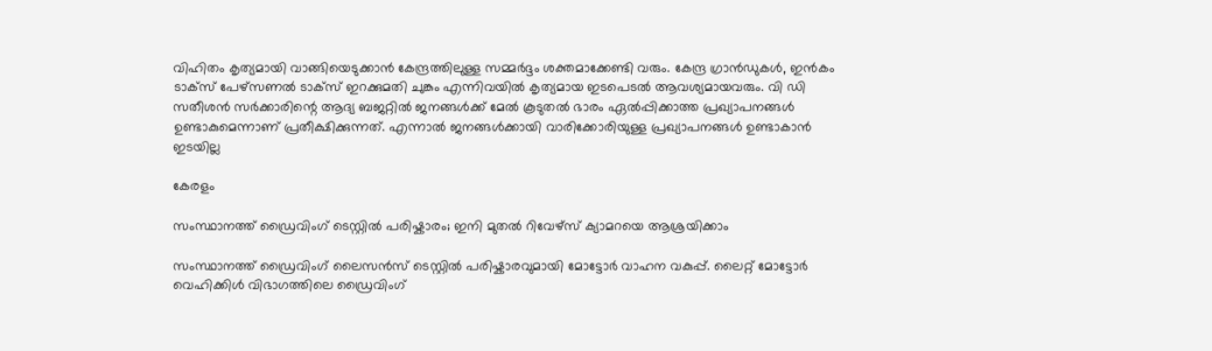വിഹിതം കൃത്യമായി വാങ്ങിയെടുക്കാൻ കേന്ദ്രത്തിലുള്ള സമ്മർദ്ദം ശക്തമാക്കേണ്ടി വരും. കേന്ദ്ര ഗ്രാൻഡുകൾ, ഇൻകം ടാക്സ് പേഴ്സണൽ ടാക്സ് ഇറക്കുമതി ചുങ്കം എന്നിവയിൽ കൃത്യമായ ഇടപെടൽ ആവശ്യമായവരും. വി ഡി സതീശൻ സർക്കാരിന്റെ ആദ്യ ബജറ്റിൽ ജനങ്ങൾക്ക് മേൽ കൂടുതൽ ഭാരം ഏൽപ്പിക്കാത്ത പ്രഖ്യാപനങ്ങൾ ഉണ്ടാകുമെന്നാണ് പ്രതീക്ഷിക്കുന്നത്. എന്നാൽ ജനങ്ങൾക്കായി വാരിക്കോരിയുള്ള പ്രഖ്യാപനങ്ങൾ ഉണ്ടാകാൻ ഇടയില്ല

കേരളം

സംസ്ഥാനത്ത് ഡ്രൈവിംഗ് ടെസ്റ്റിൽ പരിഷ്കാരം; ഇനി മുതൽ റിവേഴ്സ് ക്യാമറയെ ആശ്രയിക്കാം

സംസ്ഥാനത്ത് ഡ്രൈവിംഗ് ലൈസൻസ് ടെസ്റ്റിൽ പരിഷ്കാരവുമായി മോട്ടോർ വാഹന വകുപ്പ്. ലൈറ്റ് മോട്ടോർ വെഹിക്കിൾ വിഭാഗത്തിലെ ഡ്രൈവിംഗ്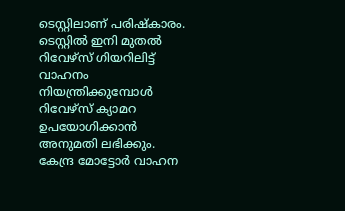ടെസ്റ്റിലാണ് പരിഷ്കാരം. ടെസ്റ്റിൽ ഇനി മുതൽ റിവേഴ്സ് ഗിയറിലിട്ട് വാഹനം നിയന്ത്രിക്കുമ്പോൾ റിവേഴ്സ് ക്യാമറ ഉപയോഗിക്കാൻ അനുമതി ലഭിക്കും.  കേന്ദ്ര മോട്ടോർ വാഹന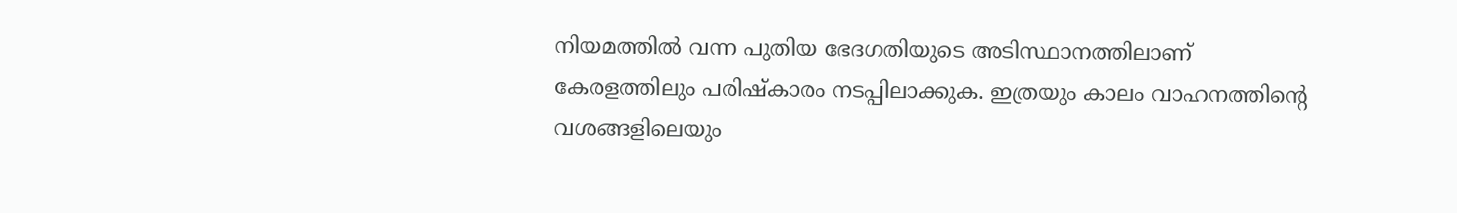നിയമത്തിൽ വന്ന പുതിയ ഭേദഗതിയുടെ അടിസ്ഥാനത്തിലാണ് കേരളത്തിലും പരിഷ്കാരം നടപ്പിലാക്കുക. ഇത്രയും കാലം വാഹനത്തിന്‍റെ വശങ്ങളിലെയും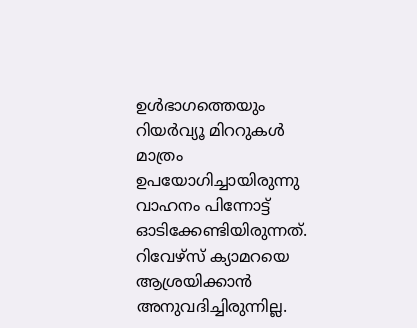ഉൾഭാഗത്തെയും റിയർവ്യൂ മിററുകൾ മാത്രം ഉപയോഗിച്ചായിരുന്നു വാഹനം പിന്നോട്ട് ഓടിക്കേണ്ടിയിരുന്നത്. റിവേഴ്സ് ക്യാമറയെ ആശ്രയിക്കാൻ അനുവദിച്ചിരുന്നില്ല.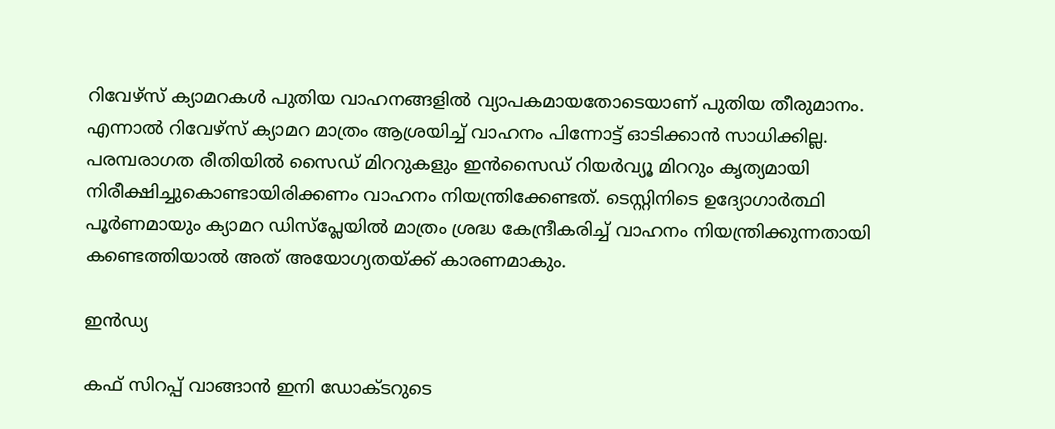റിവേഴ്സ് ക്യാമറകൾ പുതിയ വാഹനങ്ങളിൽ വ്യാപകമായതോടെയാണ് പുതിയ തീരുമാനം. എന്നാൽ റിവേഴ്സ് ക്യാമറ മാത്രം ആശ്രയിച്ച് വാഹനം പിന്നോട്ട് ഓടിക്കാൻ സാധിക്കില്ല. പരമ്പരാഗത രീതിയിൽ സൈഡ് മിററുകളും ഇൻസൈഡ് റിയർവ്യൂ മിററും കൃത്യമായി നിരീക്ഷിച്ചുകൊണ്ടായിരിക്കണം വാഹനം നിയന്ത്രിക്കേണ്ടത്. ടെസ്റ്റിനിടെ ഉദ്യോഗാർത്ഥി പൂർണമായും ക്യാമറ ഡിസ്‌പ്ലേയിൽ മാത്രം ശ്രദ്ധ കേന്ദ്രീകരിച്ച് വാഹനം നിയന്ത്രിക്കുന്നതായി കണ്ടെത്തിയാൽ അത് അയോഗ്യതയ്ക്ക് കാരണമാകും.

ഇൻഡ്യ

കഫ് സിറപ്പ് വാങ്ങാൻ ഇനി ഡോക്ടറുടെ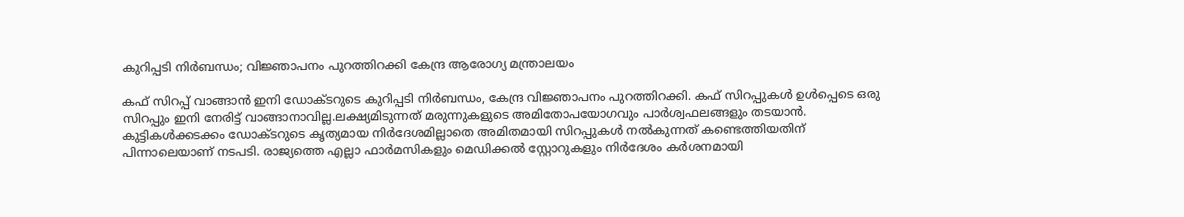കുറിപ്പടി നിർബന്ധം; വിജ്ഞാപനം പുറത്തിറക്കി കേന്ദ്ര ആരോഗ്യ മന്ത്രാലയം

കഫ് സിറപ്പ് വാങ്ങാൻ ഇനി ഡോക്ടറുടെ കുറിപ്പടി നിർബന്ധം, കേന്ദ്ര വിജ്ഞാപനം പുറത്തിറക്കി. കഫ് സിറപ്പുകൾ ഉൾപ്പെടെ ഒരു സിറപ്പും ഇനി നേരിട്ട് വാങ്ങാനാവില്ല.ലക്ഷ്യമിടുന്നത് മരുന്നുകളുടെ അമിതോപയോഗവും പാർശ്വഫലങ്ങളും തടയാൻ. കുട്ടികൾക്കടക്കം ഡോക്ടറുടെ കൃത്യമായ നിർദേശമില്ലാതെ അമിതമായി സിറപ്പുകൾ നൽകുന്നത് കണ്ടെത്തിയതിന് പിന്നാലെയാണ് നടപടി. രാജ്യത്തെ എല്ലാ ഫാർമസികളും മെഡിക്കൽ സ്റ്റോറുകളും നിർദേശം കർശനമായി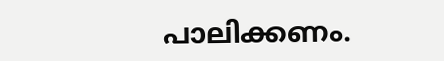പാലിക്കണം.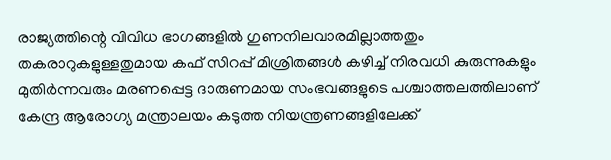രാജ്യത്തിന്റെ വിവിധ ഭാഗങ്ങളിൽ ഗുണനിലവാരമില്ലാത്തതും തകരാറുകളുള്ളതുമായ കഫ് സിറപ്പ് മിശ്രിതങ്ങൾ കഴിച്ച് നിരവധി കുരുന്നുകളും മുതിർന്നവരും മരണപ്പെട്ട ദാരുണമായ സംഭവങ്ങളുടെ പശ്ചാത്തലത്തിലാണ് കേന്ദ്ര ആരോഗ്യ മന്ത്രാലയം കടുത്ത നിയന്ത്രണങ്ങളിലേക്ക്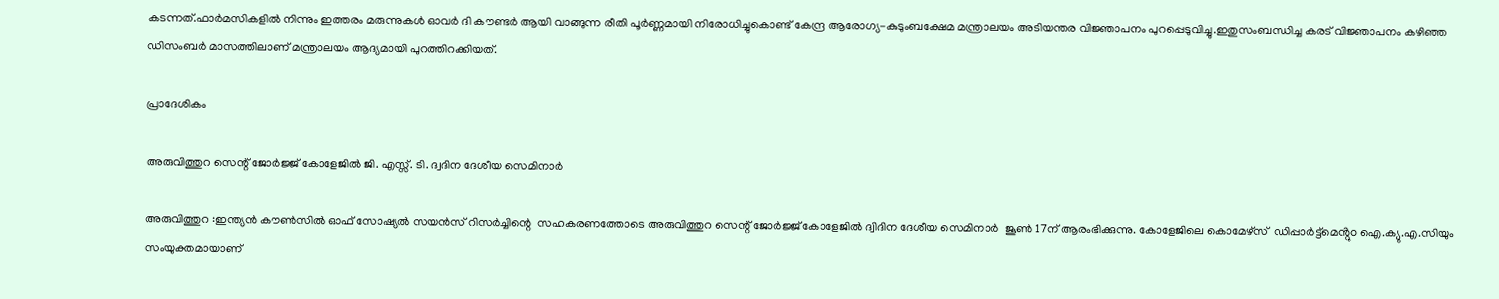കടന്നത്.ഫാർമസികളിൽ നിന്നും ഇത്തരം മരുന്നുകൾ ഓവർ ദി കൗണ്ടർ ആയി വാങ്ങുന്ന രീതി പൂർണ്ണമായി നിരോധിച്ചുകൊണ്ട് കേന്ദ്ര ആരോഗ്യ-കുടുംബക്ഷേമ മന്ത്രാലയം അടിയന്തര വിജ്ഞാപനം പുറപ്പെടുവിച്ചു.ഇതുസംബന്ധിച്ച കരട് വിജ്ഞാപനം കഴിഞ്ഞ ഡിസംബർ മാസത്തിലാണ് മന്ത്രാലയം ആദ്യമായി പുറത്തിറക്കിയത്.

പ്രാദേശികം

അരുവിത്തുറ സെന്റ് ജോർജ്ജ് കോളേജിൽ ജി. എസ്സ്. ടി. ദ്വദിന ദേശീയ സെമിനാർ

അരുവിത്തുറ :ഇന്ത്യൻ കൗൺസിൽ ഓഫ് സോഷ്യൽ സയൻസ് റിസർച്ചിന്റെ  സഹകരണത്തോടെ അരുവിത്തുറ സെന്റ് ജോർജ്ജ് കോളേജിൽ ദ്വിദിന ദേശീയ സെമിനാർ  ജൂൺ 17ന് ആരംഭിക്കുന്നു. കോളേജിലെ കൊമേഴ്സ്  ഡിപ്പാർട്ട്മെൻ്റുo ഐ.ക്യു.എ.സിയും  സംയുക്തമായാണ്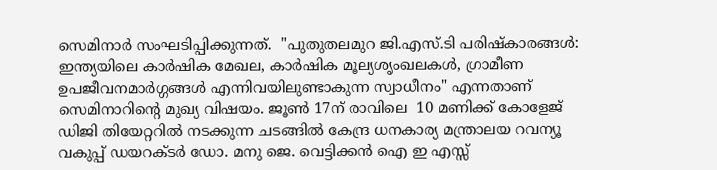സെമിനാർ സംഘടിപ്പിക്കുന്നത്.  "പുതുതലമുറ ജി.എസ്.ടി പരിഷ്കാരങ്ങൾ: ഇന്ത്യയിലെ കാർഷിക മേഖല, കാർഷിക മൂല്യശൃംഖലകൾ, ഗ്രാമീണ ഉപജീവനമാർഗ്ഗങ്ങൾ എന്നിവയിലുണ്ടാകുന്ന സ്വാധീനം" എന്നതാണ് സെമിനാറിന്റെ മുഖ്യ വിഷയം. ജൂൺ 17ന് രാവിലെ  10 മണിക്ക് കോളേജ് ഡിജി തിയേറ്ററിൽ നടക്കുന്ന ചടങ്ങിൽ കേന്ദ്ര ധനകാര്യ മന്ത്രാലയ റവന്യൂ വകുപ്പ് ഡയറക്ടർ ഡോ. മനു ജെ. വെട്ടിക്കൻ ഐ ഇ എസ്സ്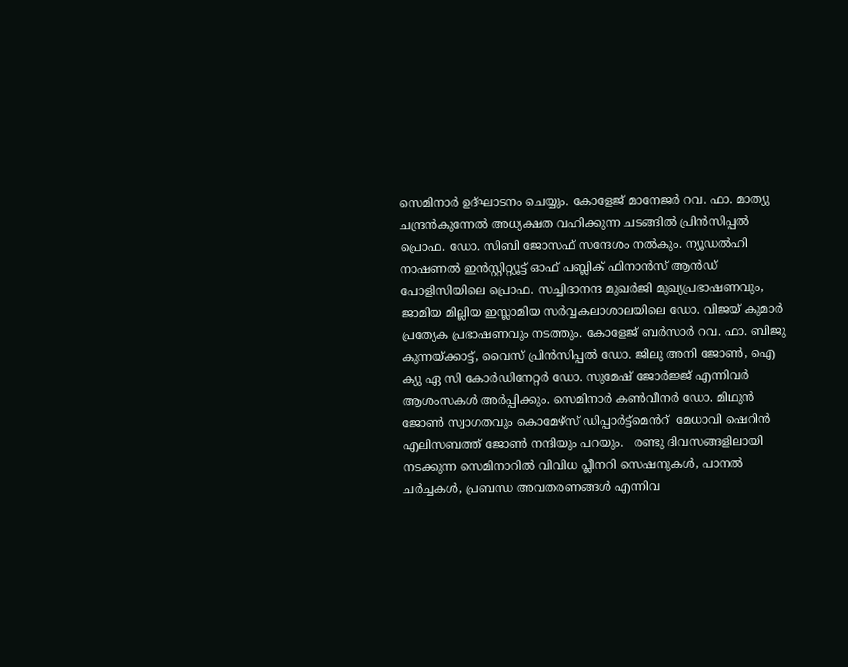സെമിനാർ ഉദ്ഘാടനം ചെയ്യും. കോളേജ് മാനേജർ റവ. ഫാ. മാത്യു ചന്ദ്രൻകുന്നേൽ അധ്യക്ഷത വഹിക്കുന്ന ചടങ്ങിൽ പ്രിൻസിപ്പൽ പ്രൊഫ. ഡോ. സിബി ജോസഫ് സന്ദേശം നൽകും. ന്യൂഡൽഹി നാഷണൽ ഇൻസ്റ്റിറ്റ്യൂട്ട് ഓഫ് പബ്ലിക് ഫിനാൻസ് ആൻഡ് പോളിസിയിലെ പ്രൊഫ. സച്ചിദാനന്ദ മുഖർജി മുഖ്യപ്രഭാഷണവും, ജാമിയ മില്ലിയ ഇസ്ലാമിയ സർവ്വകലാശാലയിലെ ഡോ. വിജയ് കുമാർ പ്രത്യേക പ്രഭാഷണവും നടത്തും. കോളേജ് ബർസാർ റവ. ഫാ. ബിജു കുന്നയ്ക്കാട്ട്, വൈസ് പ്രിൻസിപ്പൽ ഡോ. ജിലു അനി ജോൺ, ഐ ക്യു ഏ സി കോർഡിനേറ്റർ ഡോ. സുമേഷ് ജോർജ്ജ് എന്നിവർ ആശംസകൾ അർപ്പിക്കും. സെമിനാർ കൺവീനർ ഡോ. മിഥുൻ ജോൺ സ്വാഗതവും കൊമേഴ്സ് ഡിപ്പാർട്ട്മെൻറ്  മേധാവി ഷെറിൻ എലിസബത്ത് ജോൺ നന്ദിയും പറയും.   രണ്ടു ദിവസങ്ങളിലായി നടക്കുന്ന സെമിനാറിൽ വിവിധ പ്ലീനറി സെഷനുകൾ, പാനൽ ചർച്ചകൾ, പ്രബന്ധ അവതരണങ്ങൾ എന്നിവ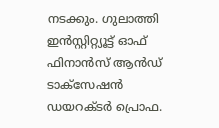നടക്കും. ഗുലാത്തി ഇൻസ്റ്റിറ്റ്യൂട്ട് ഓഫ് ഫിനാൻസ് ആൻഡ് ടാക്‌സേഷൻ  ഡയറക്ടർ പ്രൊഫ.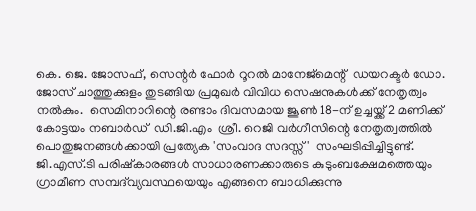കെ. ജെ. ജോസഫ്, സെന്റർ ഫോർ റൂറൽ മാനേജ്‌മെന്റ്  ഡയറക്ടർ ഡോ. ജോസ് ചാത്തുക്കുളം തുടങ്ങിയ പ്രമുഖർ വിവിധ സെഷനുകൾക്ക് നേതൃത്വം നൽകും.  സെമിനാറിന്റെ രണ്ടാം ദിവസമായ ജൂൺ 18-ന് ഉച്ചയ്ക്ക് 2 മണിക്ക് കോട്ടയം നബാർഡ്  ഡി.ജി.എം  ശ്രീ. റെജി വർഗീസിന്റെ നേതൃത്വത്തിൽ പൊതുജനങ്ങൾക്കായി പ്രത്യേക 'സംവാദ സദസ്സ് '  സംഘടിപ്പിച്ചിട്ടുണ്ട്. ജി.എസ്.ടി പരിഷ്കാരങ്ങൾ സാധാരണക്കാരുടെ കുടുംബക്ഷേമത്തെയും ഗ്രാമീണ സമ്പദ്‌വ്യവസ്ഥയെയും എങ്ങനെ ബാധിക്കുന്നു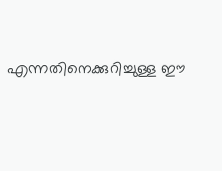എന്നതിനെക്കുറിച്ചുള്ള ഈ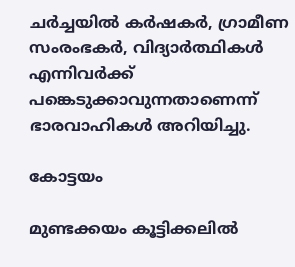ചർച്ചയിൽ കർഷകർ, ഗ്രാമീണ സംരംഭകർ, വിദ്യാർത്ഥികൾ എന്നിവർക്ക് പങ്കെടുക്കാവുന്നതാണെന്ന് ഭാരവാഹികൾ അറിയിച്ചു.

കോട്ടയം

മുണ്ടക്കയം കൂട്ടിക്കലിൽ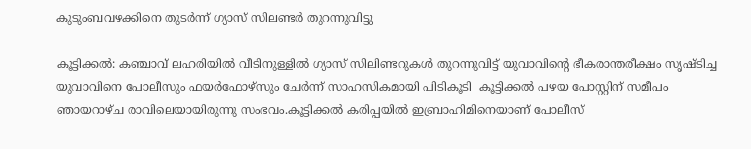കുടുംബവഴക്കിനെ തുടർന്ന് ഗ്യാസ് സിലണ്ടർ തുറന്നുവിട്ടു

കൂട്ടിക്കൽ: കഞ്ചാവ് ലഹരിയിൽ വീടിനുള്ളിൽ ഗ്യാസ് സിലിണ്ടറുകൾ തുറന്നുവിട്ട് യുവാവിന്റെ ഭീകരാന്തരീക്ഷം സൃഷ്‌ടിച്ച യുവാവിനെ പോലീസും ഫയർഫോഴ്സും ചേർന്ന് സാഹസികമായി പിടികൂടി  കൂട്ടിക്കൽ പഴയ പോസ്റ്റിന് സമീപം ഞായറാഴ്ച രാവിലെയായിരുന്നു സംഭവം.കൂട്ടിക്കൽ കരിപ്പയിൽ ഇബ്രാഹിമിനെയാണ് പോലീസ്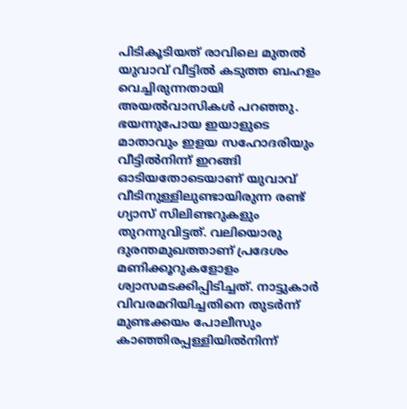പിടികൂടിയത് രാവിലെ മുതൽ യുവാവ് വീട്ടിൽ കടുത്ത ബഹളം വെച്ചിരുന്നതായി അയൽവാസികൾ പറഞ്ഞു. ഭയന്നുപോയ ഇയാളുടെ മാതാവും ഇളയ സഹോദരിയും വീട്ടിൽനിന്ന് ഇറങ്ങി ഓടിയതോടെയാണ് യുവാവ് വീടിനുള്ളിലുണ്ടായിരുന്ന രണ്ട് ഗ്യാസ് സിലിണ്ടറുകളും തുറന്നുവിട്ടത്. വലിയൊരു ദുരന്തമുഖത്താണ് പ്രദേശം മണിക്കൂറുകളോളം ശ്വാസമടക്കിപ്പിടിച്ചത്. നാട്ടുകാർ വിവരമറിയിച്ചതിനെ തുടർന്ന് മുണ്ടക്കയം പോലീസും കാഞ്ഞിരപ്പള്ളിയിൽനിന്ന്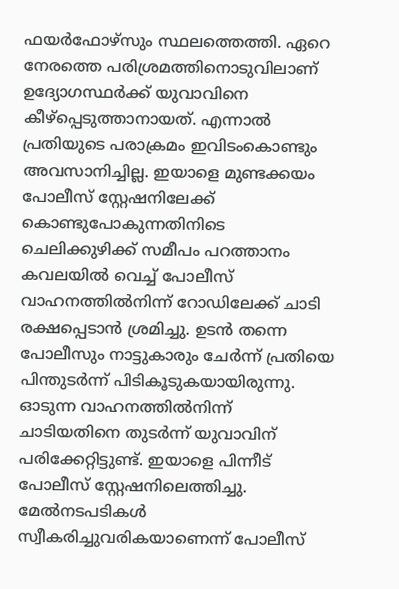ഫയർഫോഴ്സും സ്ഥലത്തെത്തി. ഏറെ നേരത്തെ പരിശ്രമത്തിനൊടുവിലാണ് ഉദ്യോഗസ്ഥർക്ക് യുവാവിനെ കീഴ്പ്പെടുത്താനായത്. എന്നാൽ പ്രതിയുടെ പരാക്രമം ഇവിടംകൊണ്ടും അവസാനിച്ചില്ല. ഇയാളെ മുണ്ടക്കയം പോലീസ് സ്റ്റേഷനിലേക്ക് കൊണ്ടുപോകുന്നതിനിടെ ചെലിക്കുഴിക്ക് സമീപം പറത്താനം കവലയിൽ വെച്ച് പോലീസ് വാഹനത്തിൽനിന്ന് റോഡിലേക്ക് ചാടി രക്ഷപ്പെടാൻ ശ്രമിച്ചു. ഉടൻ തന്നെ പോലീസും നാട്ടുകാരും ചേർന്ന് പ്രതിയെ പിന്തുടർന്ന് പിടികൂടുകയായിരുന്നു. ഓടുന്ന വാഹനത്തിൽനിന്ന് ചാടിയതിനെ തുടർന്ന് യുവാവിന് പരിക്കേറ്റിട്ടുണ്ട്. ഇയാളെ പിന്നീട് പോലീസ് സ്റ്റേഷനിലെത്തിച്ചു. മേൽനടപടികൾ സ്വീകരിച്ചുവരികയാണെന്ന് പോലീസ്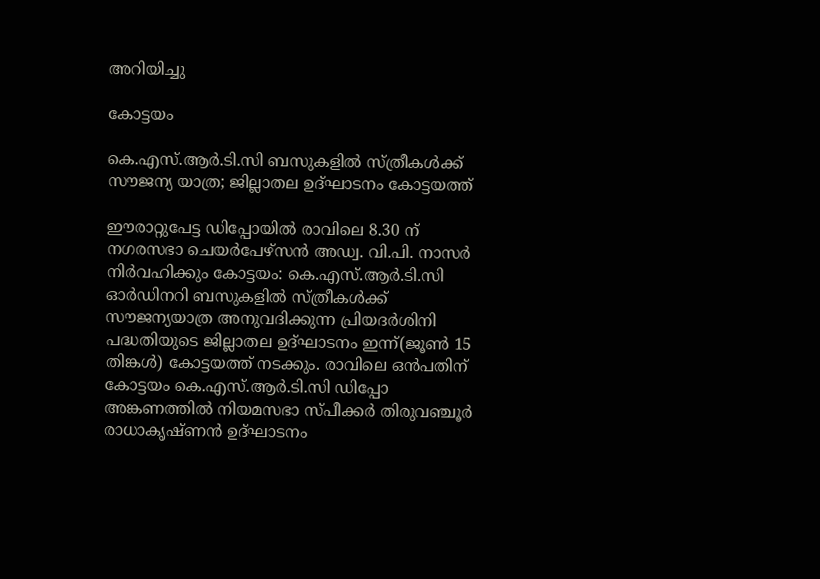അറിയിച്ചു

കോട്ടയം

കെ.എസ്.ആര്‍.ടി.സി ബസുകളില്‍ സ്ത്രീകള്‍ക്ക് സൗജന്യ യാത്ര; ജില്ലാതല ഉദ്ഘാടനം കോട്ടയത്ത്

ഈരാറ്റുപേട്ട ഡിപ്പോയിൽ രാവിലെ 8.30 ന് നഗരസഭാ ചെയർപേഴ്സൻ അഡ്വ. വി.പി. നാസർ നിർവഹിക്കും കോട്ടയം: കെ.എസ്.ആര്‍.ടി.സി ഓര്‍ഡിനറി ബസുകളില്‍ സ്ത്രീകള്‍ക്ക് സൗജന്യയാത്ര അനുവദിക്കുന്ന പ്രിയദര്‍ശിനി പദ്ധതിയുടെ ജില്ലാതല ഉദ്ഘാടനം ഇന്ന്(ജൂൺ 15 തിങ്കള്‍) കോട്ടയത്ത് നടക്കും. രാവിലെ ഒന്‍പതിന് കോട്ടയം കെ.എസ്.ആര്‍.ടി.സി ഡിപ്പോ അങ്കണത്തില്‍ നിയമസഭാ സ്പീക്കര്‍ തിരുവഞ്ചൂര്‍ രാധാകൃഷ്ണന്‍ ഉദ്ഘാടനം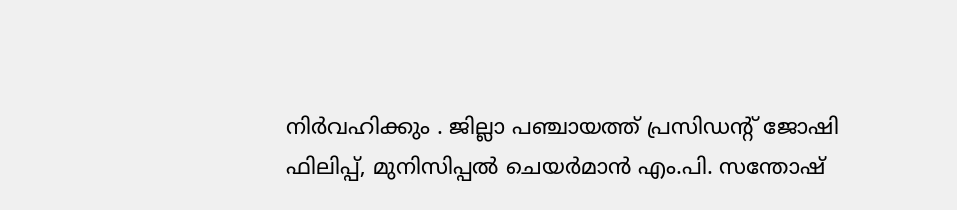നിര്‍വഹിക്കും . ജില്ലാ പഞ്ചായത്ത് പ്രസിഡന്‍റ് ജോഷി ഫിലിപ്പ്, മുനിസിപ്പല്‍ ചെയര്‍മാന്‍ എം.പി. സന്തോഷ്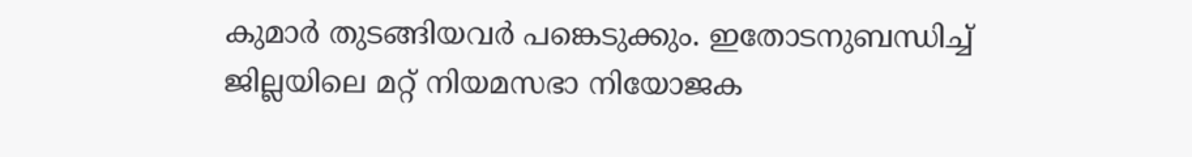കുമാര്‍ തുടങ്ങിയവര്‍ പങ്കെടുക്കും. ഇതോടനുബന്ധിച്ച് ജില്ലയിലെ മറ്റ് നിയമസഭാ നിയോജക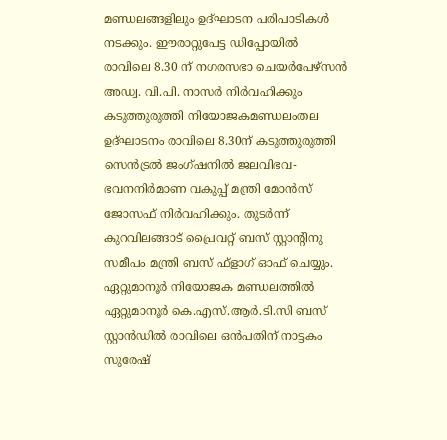മണ്ഡലങ്ങളിലും ഉദ്ഘാടന പരിപാടികള്‍ നടക്കും. ഈരാറ്റുപേട്ട ഡിപ്പോയിൽ രാവിലെ 8.30 ന് നഗരസഭാ ചെയർപേഴ്സൻ അഡ്വ. വി.പി. നാസർ നിർവഹിക്കും കടുത്തുരുത്തി നിയോജകമണ്ഡലംതല ഉദ്ഘാടനം രാവിലെ 8.30ന് കടുത്തുരുത്തി സെന്‍ട്രല്‍ ജംഗ്ഷനില്‍ ജലവിഭവ-ഭവനനിര്‍മാണ വകുപ്പ് മന്ത്രി മോന്‍സ് ജോസഫ് നിര്‍വഹിക്കും. തുടര്‍ന്ന് കുറവിലങ്ങാട് പ്രൈവറ്റ് ബസ് സ്റ്റാന്‍റിനു സമീപം മന്ത്രി ബസ് ഫ്ളാഗ് ഓഫ് ചെയ്യും. ഏറ്റുമാനൂര്‍ നിയോജക മണ്ഡലത്തില്‍ ഏറ്റുമാനൂര്‍ കെ.എസ്.ആര്‍.ടി.സി ബസ് സ്റ്റാന്‍ഡില്‍ രാവിലെ ഒന്‍പതിന് നാട്ടകം സുരേഷ്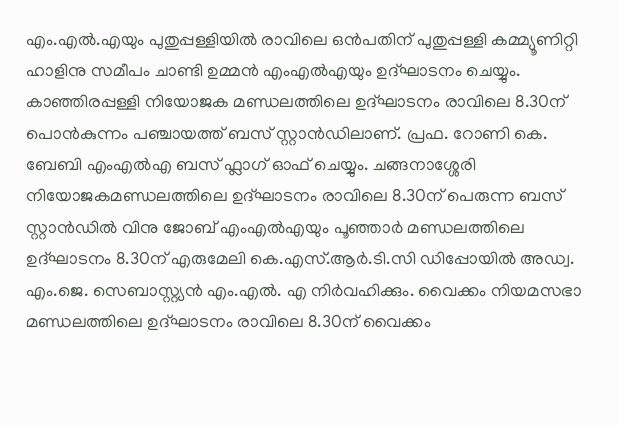എം.എല്‍.എയും പുതുപ്പള്ളിയില്‍ രാവിലെ ഒൻപതിന് പുതുപ്പള്ളി കമ്മ്യൂണിറ്റി ഹാളിനു സമീപം ചാണ്ടി ഉമ്മന്‍ എംഎല്‍എയും ഉദ്ഘാടനം ചെയ്യും. കാഞ്ഞിരപ്പള്ളി നിയോജക മണ്ഡലത്തിലെ ഉദ്ഘാടനം രാവിലെ 8.30ന് പൊന്‍കുന്നം പഞ്ചായത്ത് ബസ് സ്റ്റാന്‍ഡിലാണ്. പ്രഫ. റോണി കെ. ബേബി എംഎല്‍എ ബസ് ഫ്ലാഗ് ഓഫ് ചെയ്യും. ചങ്ങനാശ്ശേരി നിയോജകമണ്ഡലത്തിലെ ഉദ്ഘാടനം രാവിലെ 8.30ന് പെരുന്ന ബസ് സ്റ്റാന്‍ഡില്‍ വിനു ജോബ് എംഎല്‍എയും പൂഞ്ഞാർ മണ്ഡലത്തിലെ ഉദ്ഘാടനം 8.30ന് എരുമേലി കെ.എസ്.ആര്‍.ടി.സി ഡിപ്പോയില്‍ അഡ്വ. എം.ജെ. സെബാസ്റ്റ്യൻ എം.എൽ. എ നിര്‍വഹിക്കും. വൈക്കം നിയമസഭാ മണ്ഡലത്തിലെ ഉദ്ഘാടനം രാവിലെ 8.30ന് വൈക്കം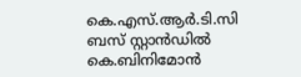കെ.എസ്.ആര്‍.ടി.സി ബസ് സ്റ്റാന്‍ഡില്‍ കെ.ബിനിമോന്‍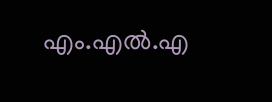എം.എല്‍.എ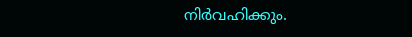നിര്‍വഹിക്കും.